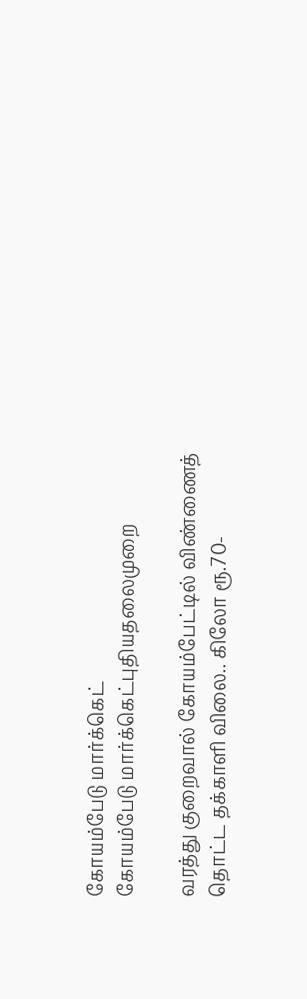கோயம்பேடு மார்க்கெட்
கோயம்பேடு மார்க்கெட்புதியதலைமுறை

வரத்து குறைவால் கோயம்பேட்டில் விண்ணைத் தொட்ட தக்காளி விலை.. கிலோ ரூ.70-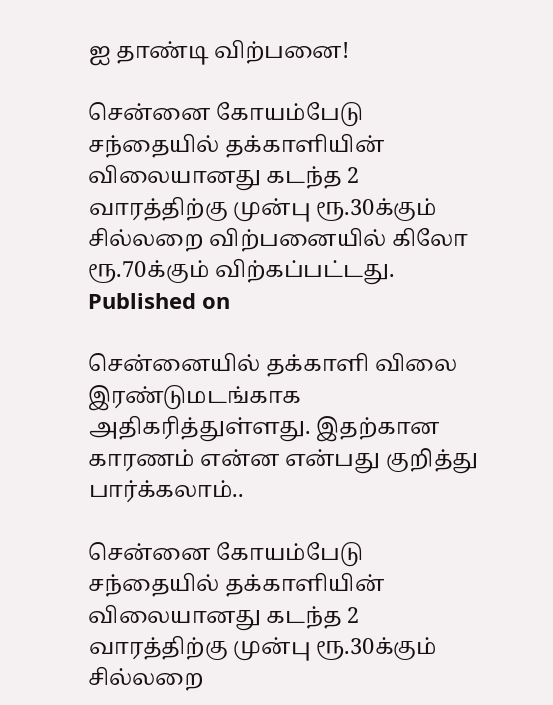ஐ தாண்டி விற்பனை!

சென்னை கோயம்பேடு சந்தையில் தக்காளியின் விலையானது கடந்த 2 வாரத்திற்கு முன்பு ரூ.30க்கும் சில்லறை விற்பனையில் கிலோ ரூ.70க்கும் விற்கப்பட்டது.
Published on

சென்னையில் தக்காளி விலை இரண்டுமடங்காக அதிகரித்துள்ளது. இதற்கான காரணம் என்ன என்பது குறித்து பார்க்கலாம்..

சென்னை கோயம்பேடு சந்தையில் தக்காளியின் விலையானது கடந்த 2 வாரத்திற்கு முன்பு ரூ.30க்கும் சில்லறை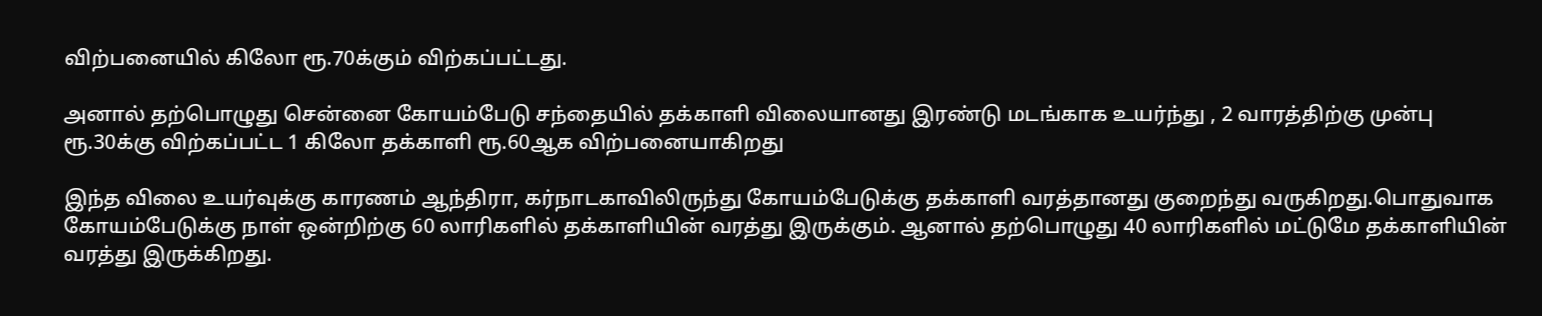விற்பனையில் கிலோ ரூ.70க்கும் விற்கப்பட்டது.

அனால் தற்பொழுது சென்னை கோயம்பேடு சந்தையில் தக்காளி விலையானது இரண்டு மடங்காக உயர்ந்து , 2 வாரத்திற்கு முன்பு ரூ.30க்கு விற்கப்பட்ட 1 கிலோ தக்காளி ரூ.60ஆக விற்பனையாகிறது

இந்த விலை உயர்வுக்கு காரணம் ஆந்திரா, கர்நாடகாவிலிருந்து கோயம்பேடுக்கு தக்காளி வரத்தானது குறைந்து வருகிறது.பொதுவாக கோயம்பேடுக்கு நாள் ஒன்றிற்கு 60 லாரிகளில் தக்காளியின் வரத்து இருக்கும். ஆனால் தற்பொழுது 40 லாரிகளில் மட்டுமே தக்காளியின் வரத்து இருக்கிறது.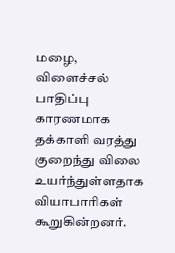மழை, விளைச்சல் பாதிப்பு காரணமாக தக்காளி வரத்து குறைந்து விலை உயர்ந்துள்ளதாக வியாபாரிகள் கூறுகின்றனர்.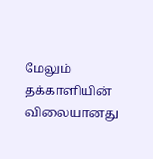மேலும் தக்காளியின் விலையானது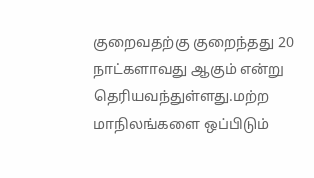குறைவதற்கு குறைந்தது 20 நாட்களாவது ஆகும் என்று தெரியவந்துள்ளது.மற்ற மாநிலங்களை ஒப்பிடும்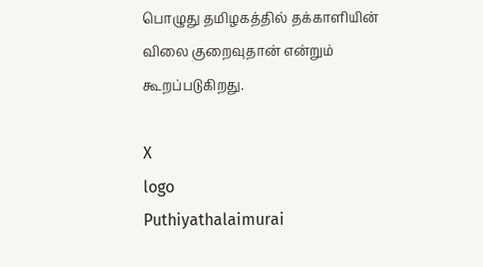பொழுது தமிழகத்தில் தக்காளியின் விலை குறைவுதான் என்றும் கூறப்படுகிறது.

X
logo
Puthiyathalaimurai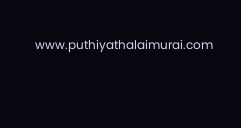www.puthiyathalaimurai.com